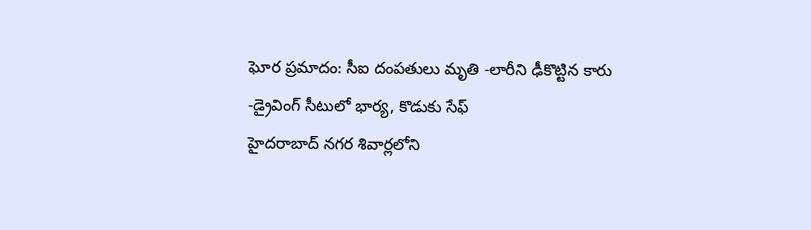ఘోర ప్రమాదం: సీఐ దంపతులు మృతి -లారీని ఢీకొట్టిన కారు -డ్రైవింగ్ సీటులో భార్య, కొడుకు సేఫ్
హైదరాబాద్ నగర శివార్లలోని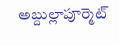అబ్దుల్లాపూర్మెట్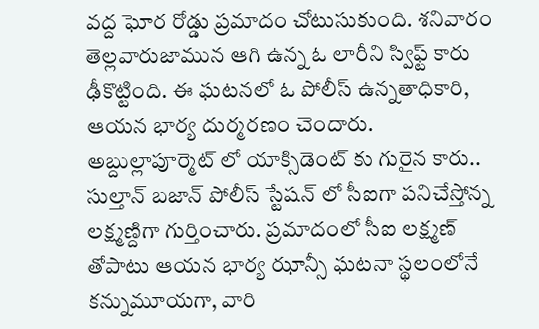వద్ద ఘోర రోడ్డు ప్రమాదం చోటుసుకుంది. శనివారం తెల్లవారుజామున ఆగి ఉన్న ఓ లారీని స్విఫ్ట్ కారు ఢీకొట్టింది. ఈ ఘటనలో ఓ పోలీస్ ఉన్నతాధికారి, ఆయన భార్య దుర్మరణం చెందారు.
అబ్దుల్లాపూర్మెట్ లో యాక్సిడెంట్ కు గురైన కారు.. సుల్తాన్ బజాన్ పోలీస్ స్టేషన్ లో సీఐగా పనిచేస్తోన్న లక్ష్మణ్దిగా గుర్తించారు. ప్రమాదంలో సీఐ లక్ష్మణ్ తోపాటు ఆయన భార్య ఝాన్సీ ఘటనా స్థలంలోనే కన్నుమూయగా, వారి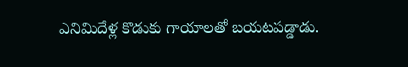ఎనిమిదేళ్ల కొడుకు గాయాలతో బయటపడ్డాడు.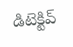డిటెక్టివ్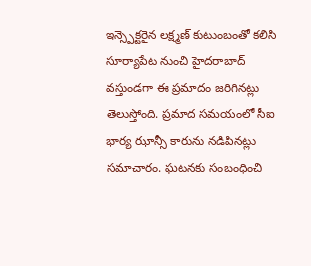ఇన్స్పెక్టరైన లక్ష్మణ్ కుటుంబంతో కలిసి సూర్యాపేట నుంచి హైదరాబాద్ వస్తుండగా ఈ ప్రమాదం జరిగినట్లు తెలుస్తోంది. ప్రమాద సమయంలో సీఐ భార్య ఝాన్సీ కారును నడిపినట్లు సమాచారం. ఘటనకు సంబంధించి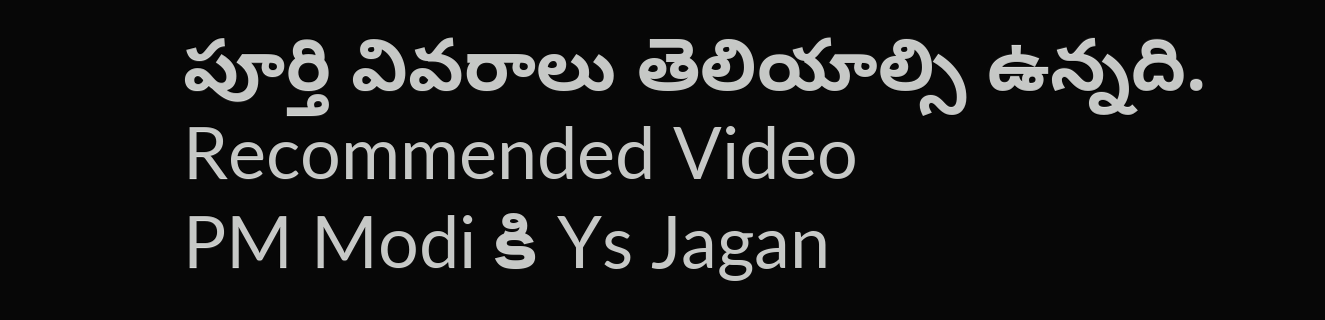పూర్తి వివరాలు తెలియాల్సి ఉన్నది.
Recommended Video
PM Modi కి Ys Jagan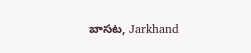బాసట, Jarkhand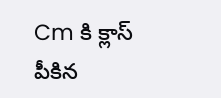Cm కి క్లాస్ పీకిన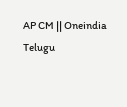AP CM || Oneindia Telugu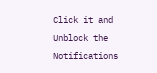Click it and Unblock the Notifications